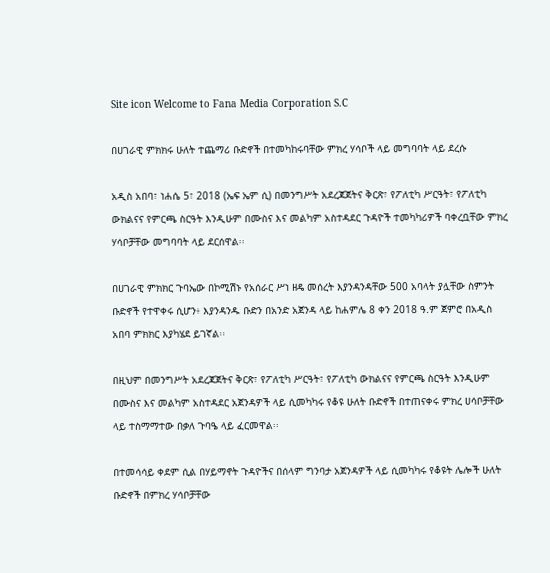Site icon Welcome to Fana Media Corporation S.C

በሀገራዊ ምክክሩ ሁለት ተጨማሪ ቡድኖች በተመካከሩባቸው ምክረ ሃሳቦች ላይ መግባባት ላይ ደረሱ

አዲስ አበባ፣ ነሐሴ 5፣ 2018 (ኤፍ ኤም ሲ) በመንግሥት አደረጃጀትና ቅርጽ፣ የፖለቲካ ሥርዓት፣ የፖለቲካ ውክልናና የምርጫ ስርዓት እንዲሁም በሙስና እና መልካም አስተዳደር ጉዳዮች ተመካካሪዎች ባቀረቧቸው ምክረ ሃሳቦቻቸው መግባባት ላይ ደርሰዋል፡፡

በሀገራዊ ምክክር ጉባኤው በኮሚሽኑ የአሰራር ሥነ ዘዴ መሰረት እያንዳንዳቸው 500 አባላት ያሏቸው ስምንት ቡድኖች የተዋቀሩ ሲሆን፥ እያንዳንዱ ቡድን በአንድ አጀንዳ ላይ ከሐምሌ 8 ቀን 2018 ዓ.ም ጀምሮ በአዲስ አበባ ምክክር እያካሄደ ይገኛል፡፡

በዚህም በመንግሥት አደረጃጀትና ቅርጽ፣ የፖለቲካ ሥርዓት፣ የፖለቲካ ውክልናና የምርጫ ስርዓት እንዲሁም በሙስና እና መልካም አስተዳደር አጀንዳዎች ላይ ሲመካካሩ የቆዩ ሁለት ቡድኖች በተጠናቀሩ ምክረ ሀሳቦቻቸው ላይ ተስማማተው በቃለ ጉባዔ ላይ ፈርመዋል፡፡

በተመሳሳይ ቀደም ሲል በሃይማኖት ጉዳዮችና በሰላም ግንባታ አጀንዳዎች ላይ ሲመካካሩ የቆዩት ሌሎች ሁለት ቡድኖች በምክረ ሃሳቦቻቸው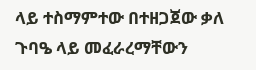ላይ ተስማምተው በተዘጋጀው ቃለ ጉባዔ ላይ መፈራረማቸውን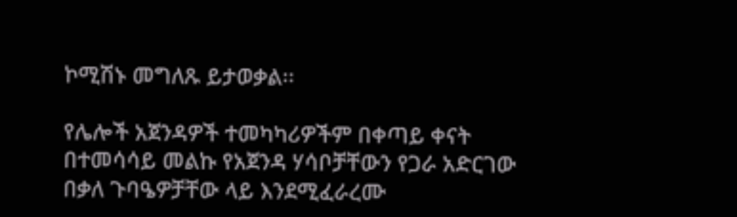ኮሚሽኑ መግለጹ ይታወቃል፡፡

የሌሎች አጀንዳዎች ተመካካሪዎችም በቀጣይ ቀናት በተመሳሳይ መልኩ የአጀንዳ ሃሳቦቻቸውን የጋራ አድርገው በቃለ ጉባዔዎቻቸው ላይ እንደሚፈራረሙ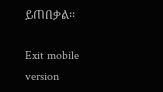ይጠበቃል፡፡

Exit mobile version